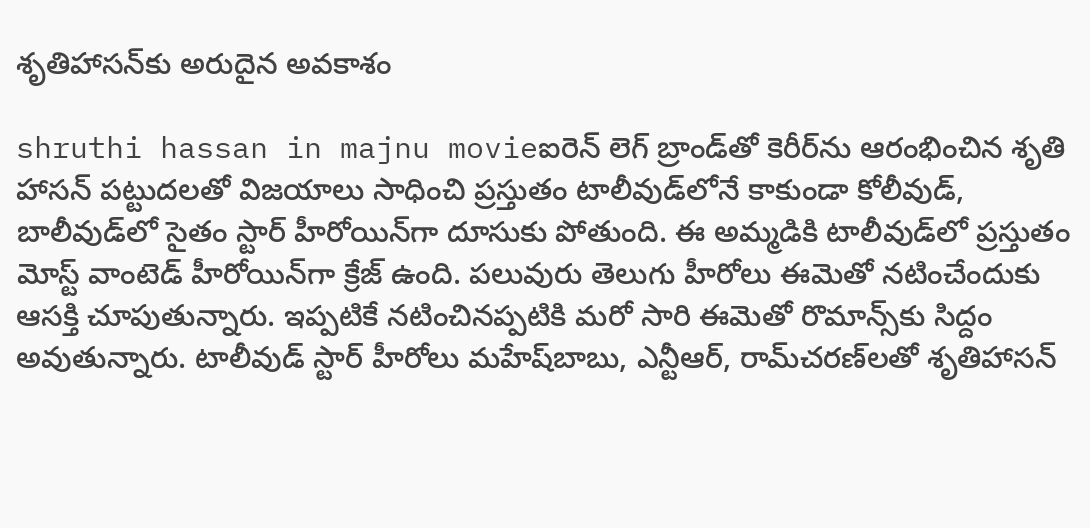శృతిహాసన్‌కు అరుదైన అవకాశం

shruthi hassan in majnu movieఐరెన్‌ లెగ్‌ బ్రాండ్‌తో కెరీర్‌ను ఆరంభించిన శృతి హాసన్‌ పట్టుదలతో విజయాలు సాధించి ప్రస్తుతం టాలీవుడ్‌లోనే కాకుండా కోలీవుడ్‌, బాలీవుడ్‌లో సైతం స్టార్‌ హీరోయిన్‌గా దూసుకు పోతుంది. ఈ అమ్మడికి టాలీవుడ్‌లో ప్రస్తుతం మోస్ట్‌ వాంటెడ్‌ హీరోయిన్‌గా క్రేజ్‌ ఉంది. పలువురు తెలుగు హీరోలు ఈమెతో నటించేందుకు ఆసక్తి చూపుతున్నారు. ఇప్పటికే నటించినప్పటికి మరో సారి ఈమెతో రొమాన్స్‌కు సిద్దం అవుతున్నారు. టాలీవుడ్‌ స్టార్‌ హీరోలు మహేష్‌బాబు, ఎన్టీఆర్‌, రామ్‌చరణ్‌లతో శృతిహాసన్‌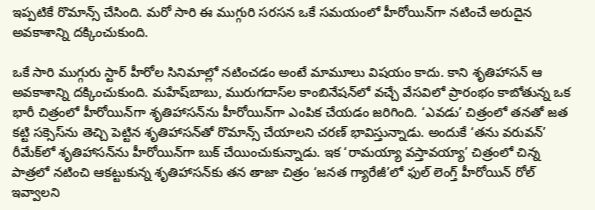ఇప్పటికే రొమాన్స్‌ చేసింది. మరో సారి ఈ ముగ్గురి సరసన ఒకే సమయంలో హీరోయిన్‌గా నటించే అరుదైన అవకాశాన్ని దక్కించుకుంది.

ఒకే సారి ముగ్గురు స్టార్‌ హీరోల సినిమాల్లో నటించడం అంటే మామూలు విషయం కాదు. కాని శృతిహాసన్‌ ఆ అవకాశాన్ని దక్కించుకుంది. మహేష్‌బాబు, మురుగదాస్‌ల కాంబినేషన్‌లో వచ్చే వేసవిలో ప్రారంభం కాబోతున్న ఒక భారీ చిత్రంలో హీరోయిన్‌గా శృతిహాసన్‌ను హీరోయిన్‌గా ఎంపిక చేయడం జరిగింది. ‘ఎవడు’ చిత్రంలో తనతో జత కట్టి సక్సెస్‌ను తెచ్చి పెట్టిన శృతిహాసన్‌తో రొమాన్స్‌ చేయాలని చరణ్‌ భావిస్తున్నాడు. అందుకే ‘తను వరువన్‌’ రీమేక్‌లో శృతిహాసన్‌ను హీరోయిన్‌గా బుక్‌ చేయించుకున్నాడు. ఇక ‘రామయ్యా వస్తావయ్యా’ చిత్రంలో చిన్న పాత్రలో నటించి ఆకట్టుకున్న శృతిహాసన్‌కు తన తాజా చిత్రం ‘జనత గ్యారేజీ’లో ఫుల్‌ లెంగ్త్‌ హీరోయిన్‌ రోల్‌ ఇవ్వాలని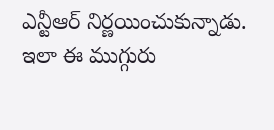ఎన్టీఆర్‌ నిర్ణయించుకున్నాడు. ఇలా ఈ ముగ్గురు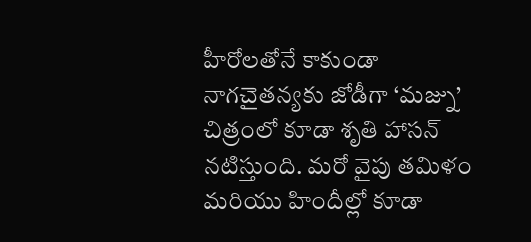హీరోలతోనే కాకుండా నాగచైతన్యకు జోడీగా ‘మజ్ను’ చిత్రంలో కూడా శృతి హాసన్‌ నటిస్తుంది. మరో వైపు తమిళం మరియు హిందీల్లో కూడా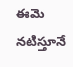ఈమె నటిస్తూనే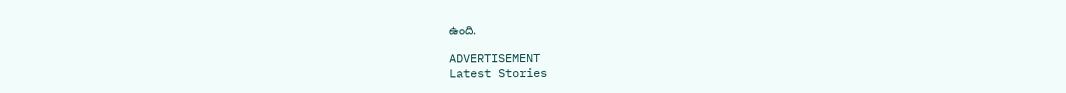ఉంది.

ADVERTISEMENT
Latest Stories